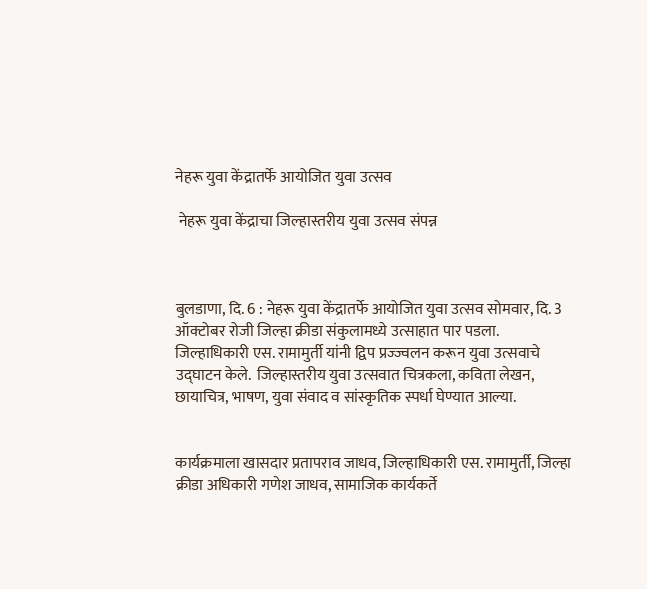नेहरू युवा केंद्रातर्फे आयोजित युवा उत्सव

 नेहरू युवा केंद्राचा जिल्हास्तरीय युवा उत्सव संपन्न



बुलडाणा, दि. 6 : नेहरू युवा केंद्रातर्फे आयोजित युवा उत्सव सोमवार, दि. 3 ऑक्टोबर रोजी जिल्हा क्रीडा संकुलामध्ये उत्साहात पार पडला. जिल्हाधिकारी एस. रामामुर्ती यांनी द्विप प्रज्‍ज्वलन करून युवा उत्सवाचे उद्घाटन केले.  जिल्हास्तरीय युवा उत्सवात चित्रकला, कविता लेखन, छायाचित्र, भाषण, युवा संवाद व सांस्कृतिक स्पर्धा घेण्यात आल्या.


कार्यक्रमाला खासदार प्रतापराव जाधव, जिल्हाधिकारी एस. रामामुर्ती, जिल्हा क्रीडा अधिकारी गणेश जाधव, सामाजिक कार्यकर्ते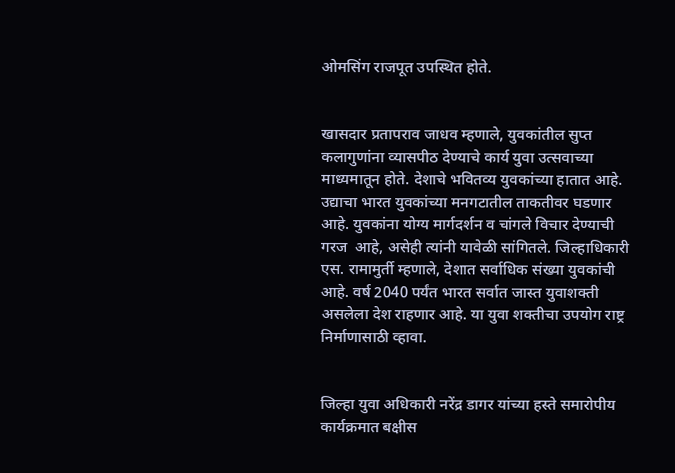ओमसिंग राजपूत उपस्थित होते.


खासदार प्रतापराव जाधव म्हणाले, युवकांतील सुप्त कलागुणांना व्यासपीठ देण्याचे कार्य युवा उत्सवाच्या माध्यमातून होते. देशाचे भवितव्य युवकांच्या हातात आहे. उद्याचा भारत युवकांच्या मनगटातील ताकतीवर घडणार आहे. युवकांना योग्य मार्गदर्शन व चांगले विचार देण्याची गरज  आहे, असेही त्यांनी यावेळी सांगितले. जिल्हाधिकारी एस. रामामुर्ती म्हणाले, देशात सर्वाधिक संख्या युवकांची आहे. वर्ष 2040 पर्यंत भारत सर्वात जास्त युवाशक्ती असलेला देश राहणार आहे. या युवा शक्तीचा उपयोग राष्ट्र निर्माणासाठी व्हावा.


जिल्हा युवा अधिकारी नरेंद्र डागर यांच्या हस्ते समारोपीय कार्यक्रमात बक्षीस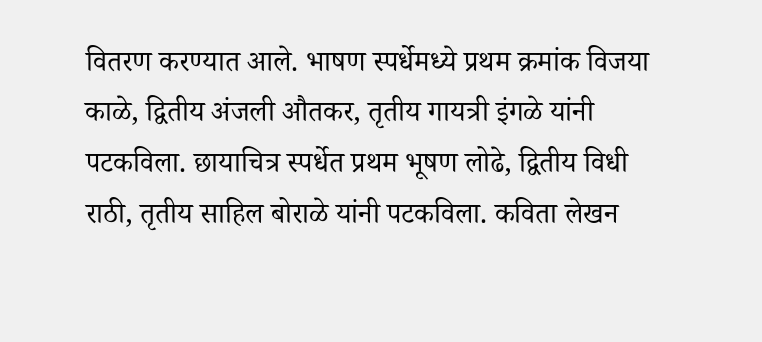वितरण करण्यात आले. भाषण स्पर्धेमध्ये प्रथम क्रमांक विजया काळे, द्वितीय अंजली औतकर, तृतीय गायत्री इंगळे यांनी पटकविला. छायाचित्र स्पर्धेत प्रथम भूषण लोढे, द्वितीय विधी राठी, तृतीय साहिल बोराळे यांनी पटकविला. कविता लेखन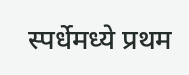स्पर्धेमध्ये प्रथम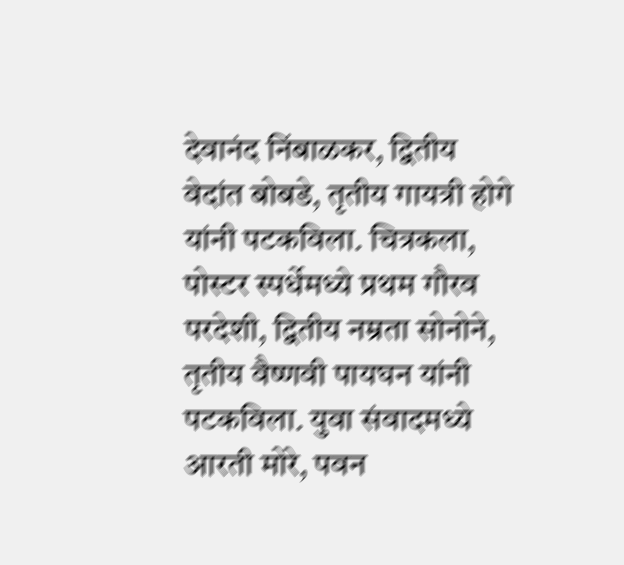देवानंद निंबाळकर, द्वितीय वेदांत बोबडे, तृतीय गायत्री होगे यांनी पटकविला. चित्रकला, पोस्टर स्पर्धेमध्ये प्रथम गौरव परदेशी, द्वितीय नम्रता सोनोने, तृतीय वैष्णवी पायघन यांनी पटकविला. युवा संवादमध्ये आरती मोरे, पवन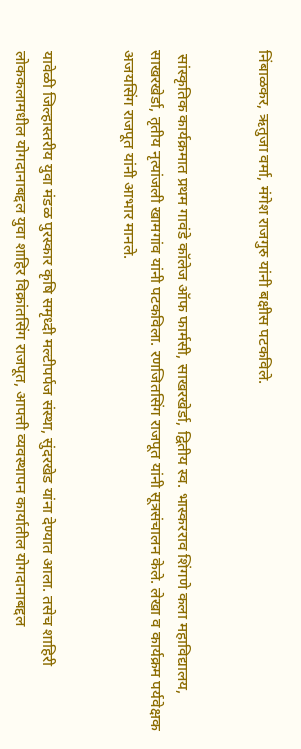निंबाळकर, ऋतुजा वर्मा, मंगेश राजगुरु यांनी बक्षीस पटकविले.


 सांस्कृतिक कार्यक्रमात प्रथम गावंडे कॉलेज ऑफ फार्मसी, साखरखेर्डा, द्वितीय स्व. भास्करराव शिंगणे कला महाविद्यालय, साखरखेर्डा, तृतीय नृत्यांजली खामगांव यांनी पटकविला. रणजितसिंग राजपूत यांनी सूत्रसंचालन केले. लेखा व कार्यक्रम पर्यवेक्षक अजयसिंग राजपूत यांनी आभार मानले.


यावेळी जिल्हास्तरीय युवा मंडळ पुरस्कार कृषि समृध्दी मल्टीपर्पज संस्था, सुंदरखेड यांना देण्यात आला. तसेच शाहिरी लोककलामधील योगदानाबद्दल युवा शाहिर विक्रांतसिंग राजपूत, आपत्ती व्यवस्थापन कार्यातील योगदानाबद्दल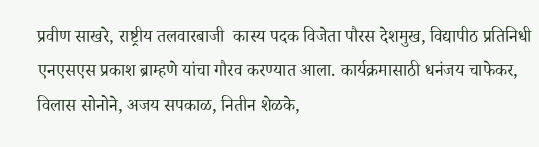प्रवीण साखरे, राष्ट्रीय तलवारबाजी  कास्य पदक विजेता पौरस देशमुख, विद्यापीठ प्रतिनिधी एनएसएस प्रकाश ब्राम्हणे यांचा गौरव करण्यात आला. कार्यक्रमासाठी धनंजय चाफेकर, विलास सोनोने, अजय सपकाळ, नितीन शेळके,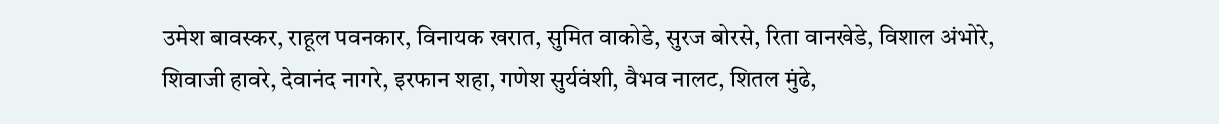उमेश बावस्कर, राहूल पवनकार, विनायक खरात, सुमित वाकोडे, सुरज बोरसे, रिता वानखेडे, विशाल अंभोरे, शिवाजी हावरे, देवानंद नागरे, इरफान शहा, गणेश सुर्यवंशी, वैभव नालट, शितल मुंढे,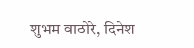शुभम वाठोरे, दिनेश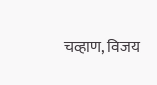चव्हाण, विजय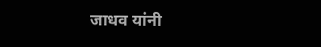जाधव यांनी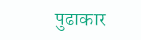पुढाकार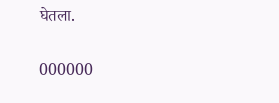घेतला.


000000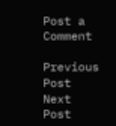Post a Comment

Previous Post Next Post